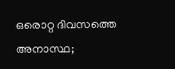ഒരൊറ്റ ദിവസത്തെ അനാസ്ഥ;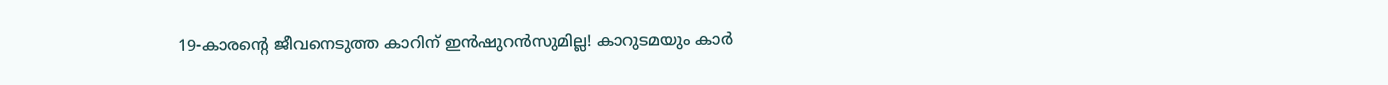19-കാരന്റെ ജീവനെടുത്ത കാറിന് ഇന്‍ഷുറന്‍സുമില്ല! കാറുടമയും കാര്‍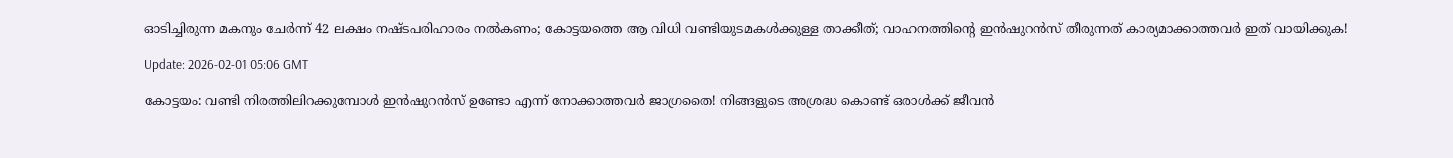ഓടിച്ചിരുന്ന മകനും ചേര്‍ന്ന് 42 ലക്ഷം നഷ്ടപരിഹാരം നല്‍കണം; കോട്ടയത്തെ ആ വിധി വണ്ടിയുടമകള്‍ക്കുള്ള താക്കീത്; വാഹനത്തിന്റെ ഇന്‍ഷുറന്‍സ് തീരുന്നത് കാര്യമാക്കാത്തവര്‍ ഇത് വായിക്കുക!

Update: 2026-02-01 05:06 GMT

കോട്ടയം: വണ്ടി നിരത്തിലിറക്കുമ്പോള്‍ ഇന്‍ഷുറന്‍സ് ഉണ്ടോ എന്ന് നോക്കാത്തവര്‍ ജാഗ്രതൈ! നിങ്ങളുടെ അശ്രദ്ധ കൊണ്ട് ഒരാള്‍ക്ക് ജീവന്‍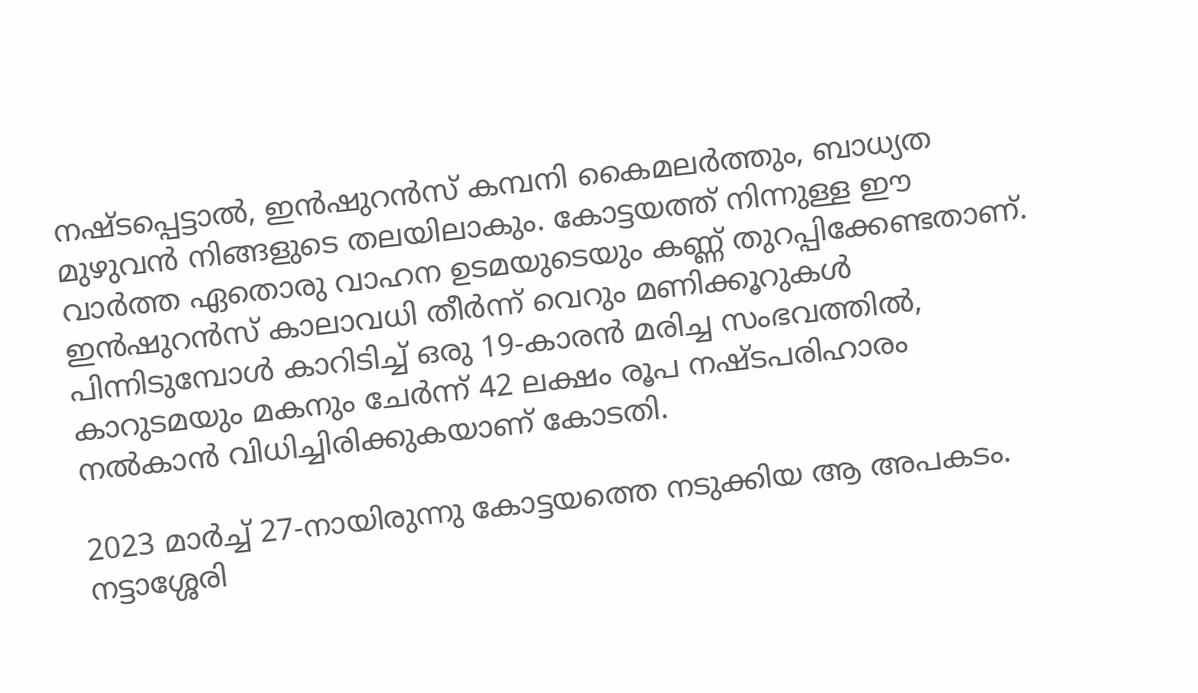നഷ്ടപ്പെട്ടാല്‍, ഇന്‍ഷുറന്‍സ് കമ്പനി കൈമലര്‍ത്തും, ബാധ്യത മുഴുവന്‍ നിങ്ങളുടെ തലയിലാകും. കോട്ടയത്ത് നിന്നുള്ള ഈ വാര്‍ത്ത ഏതൊരു വാഹന ഉടമയുടെയും കണ്ണ് തുറപ്പിക്കേണ്ടതാണ്. ഇന്‍ഷുറന്‍സ് കാലാവധി തീര്‍ന്ന് വെറും മണിക്കൂറുകള്‍ പിന്നിടുമ്പോള്‍ കാറിടിച്ച് ഒരു 19-കാരന്‍ മരിച്ച സംഭവത്തില്‍, കാറുടമയും മകനും ചേര്‍ന്ന് 42 ലക്ഷം രൂപ നഷ്ടപരിഹാരം നല്‍കാന്‍ വിധിച്ചിരിക്കുകയാണ് കോടതി.

2023 മാര്‍ച്ച് 27-നായിരുന്നു കോട്ടയത്തെ നടുക്കിയ ആ അപകടം. നട്ടാശ്ശേരി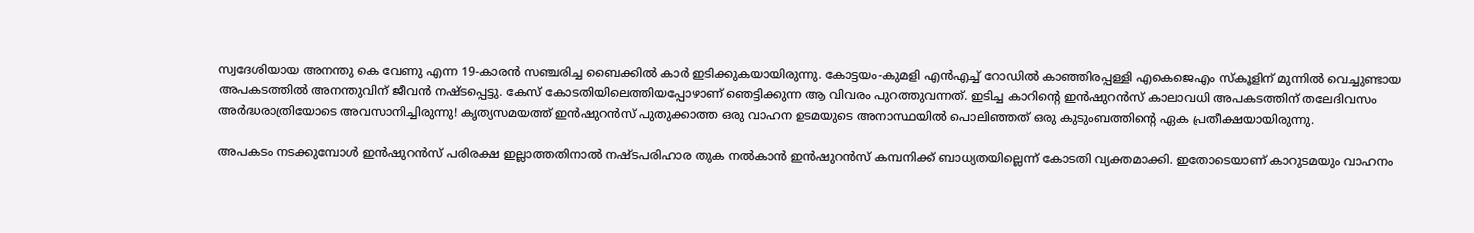സ്വദേശിയായ അനന്തു കെ വേണു എന്ന 19-കാരന്‍ സഞ്ചരിച്ച ബൈക്കില്‍ കാര്‍ ഇടിക്കുകയായിരുന്നു. കോട്ടയം-കുമളി എന്‍എച്ച് റോഡില്‍ കാഞ്ഞിരപ്പള്ളി എകെജെഎം സ്‌കൂളിന് മുന്നില്‍ വെച്ചുണ്ടായ അപകടത്തില്‍ അനന്തുവിന് ജീവന്‍ നഷ്ടപ്പെട്ടു. കേസ് കോടതിയിലെത്തിയപ്പോഴാണ് ഞെട്ടിക്കുന്ന ആ വിവരം പുറത്തുവന്നത്. ഇടിച്ച കാറിന്റെ ഇന്‍ഷുറന്‍സ് കാലാവധി അപകടത്തിന് തലേദിവസം അര്‍ദ്ധരാത്രിയോടെ അവസാനിച്ചിരുന്നു! കൃത്യസമയത്ത് ഇന്‍ഷുറന്‍സ് പുതുക്കാത്ത ഒരു വാഹന ഉടമയുടെ അനാസ്ഥയില്‍ പൊലിഞ്ഞത് ഒരു കുടുംബത്തിന്റെ ഏക പ്രതീക്ഷയായിരുന്നു.

അപകടം നടക്കുമ്പോള്‍ ഇന്‍ഷുറന്‍സ് പരിരക്ഷ ഇല്ലാത്തതിനാല്‍ നഷ്ടപരിഹാര തുക നല്‍കാന്‍ ഇന്‍ഷുറന്‍സ് കമ്പനിക്ക് ബാധ്യതയില്ലെന്ന് കോടതി വ്യക്തമാക്കി. ഇതോടെയാണ് കാറുടമയും വാഹനം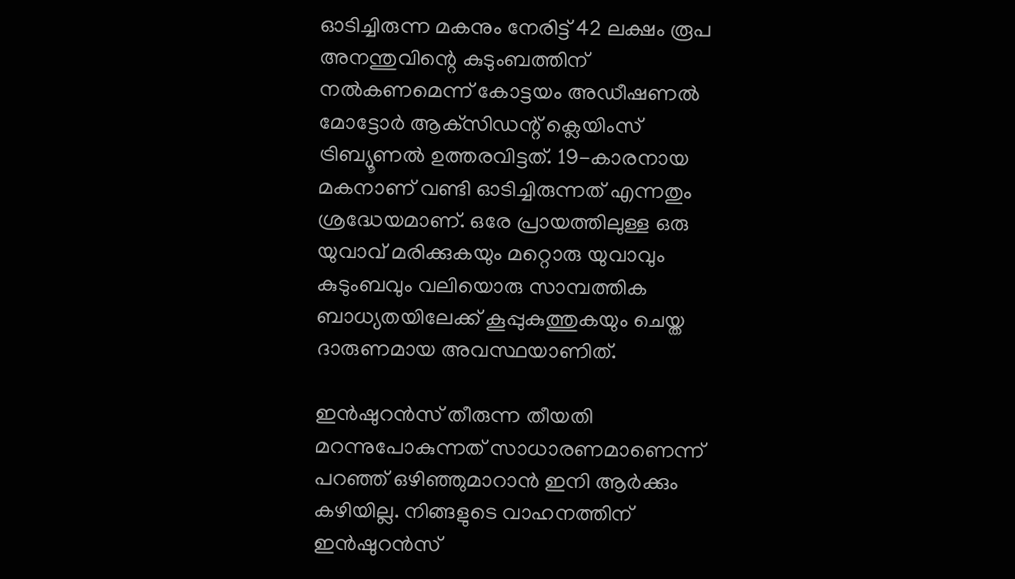ഓടിച്ചിരുന്ന മകനും നേരിട്ട് 42 ലക്ഷം രൂപ അനന്തുവിന്റെ കുടുംബത്തിന് നല്‍കണമെന്ന് കോട്ടയം അഡീഷണല്‍ മോട്ടോര്‍ ആക്‌സിഡന്റ് ക്ലെയിംസ് ട്രിബ്യൂണല്‍ ഉത്തരവിട്ടത്. 19-കാരനായ മകനാണ് വണ്ടി ഓടിച്ചിരുന്നത് എന്നതും ശ്രദ്ധേയമാണ്. ഒരേ പ്രായത്തിലുള്ള ഒരു യുവാവ് മരിക്കുകയും മറ്റൊരു യുവാവും കുടുംബവും വലിയൊരു സാമ്പത്തിക ബാധ്യതയിലേക്ക് കൂപ്പുകുത്തുകയും ചെയ്ത ദാരുണമായ അവസ്ഥയാണിത്.

ഇന്‍ഷുറന്‍സ് തീരുന്ന തീയതി മറന്നുപോകുന്നത് സാധാരണമാണെന്ന് പറഞ്ഞ് ഒഴിഞ്ഞുമാറാന്‍ ഇനി ആര്‍ക്കും കഴിയില്ല. നിങ്ങളുടെ വാഹനത്തിന് ഇന്‍ഷുറന്‍സ്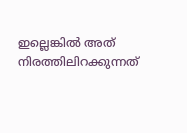ഇല്ലെങ്കില്‍ അത് നിരത്തിലിറക്കുന്നത്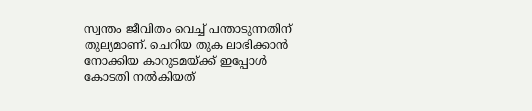സ്വന്തം ജീവിതം വെച്ച് പന്താടുന്നതിന് തുല്യമാണ്. ചെറിയ തുക ലാഭിക്കാന്‍ നോക്കിയ കാറുടമയ്ക്ക് ഇപ്പോള്‍ കോടതി നല്‍കിയത്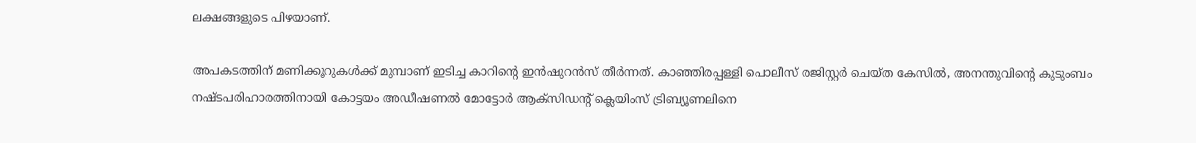ലക്ഷങ്ങളുടെ പിഴയാണ്.

അപകടത്തിന് മണിക്കൂറുകള്‍ക്ക് മുമ്പാണ് ഇടിച്ച കാറിന്റെ ഇന്‍ഷുറന്‍സ് തീര്‍ന്നത്. കാഞ്ഞിരപ്പള്ളി പൊലീസ് രജിസ്റ്റര്‍ ചെയ്ത കേസില്‍, അനന്തുവിന്റെ കുടുംബം നഷ്ടപരിഹാരത്തിനായി കോട്ടയം അഡീഷണല്‍ മോട്ടോര്‍ ആക്സിഡന്റ് ക്ലെയിംസ് ട്രിബ്യൂണലിനെ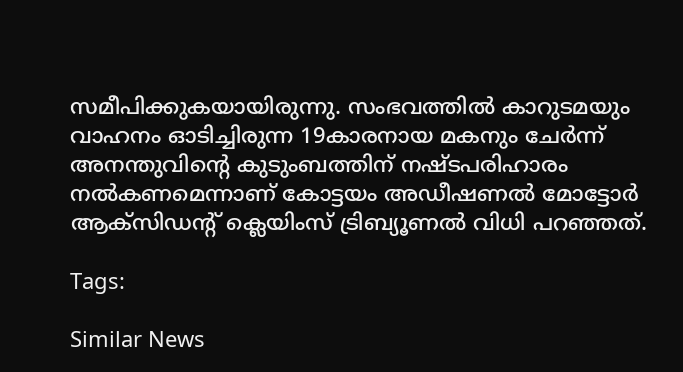സമീപിക്കുകയായിരുന്നു. സംഭവത്തില്‍ കാറുടമയും വാഹനം ഓടിച്ചിരുന്ന 19കാരനായ മകനും ചേര്‍ന്ന് അനന്തുവിന്റെ കുടുംബത്തിന് നഷ്ടപരിഹാരം നല്‍കണമെന്നാണ് കോട്ടയം അഡീഷണല്‍ മോട്ടോര്‍ ആക്സിഡന്റ് ക്ലെയിംസ് ട്രിബ്യൂണല്‍ വിധി പറഞ്ഞത്.

Tags:

Similar News